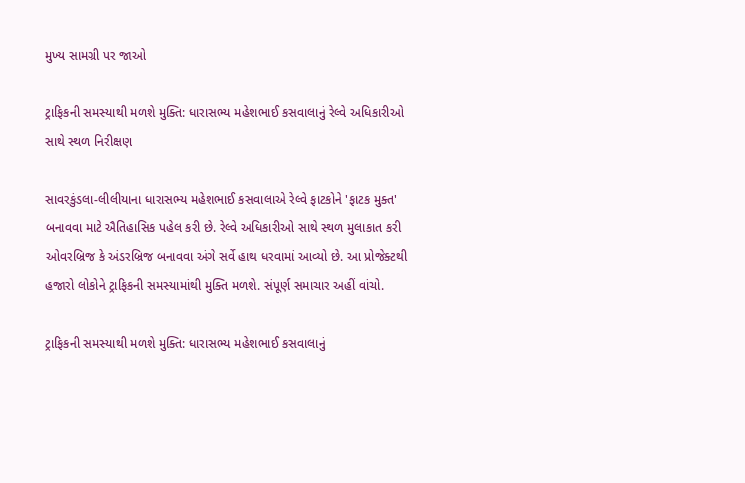મુખ્ય સામગ્રી પર જાઓ

ટ્રાફિકની સમસ્યાથી મળશે મુક્તિ: ધારાસભ્ય મહેશભાઈ કસવાલાનું રેલ્વે અધિકારીઓ સાથે સ્થળ નિરીક્ષણ

સાવરકુંડલા-લીલીયાના ધારાસભ્ય મહેશભાઈ કસવાલાએ રેલ્વે ફાટકોને 'ફાટક મુક્ત' બનાવવા માટે ઐતિહાસિક પહેલ કરી છે. રેલ્વે અધિકારીઓ સાથે સ્થળ મુલાકાત કરી ઓવરબ્રિજ કે અંડરબ્રિજ બનાવવા અંગે સર્વે હાથ ધરવામાં આવ્યો છે. આ પ્રોજેક્ટથી હજારો લોકોને ટ્રાફિકની સમસ્યામાંથી મુક્તિ મળશે. સંપૂર્ણ સમાચાર અહીં વાંચો.

ટ્રાફિકની સમસ્યાથી મળશે મુક્તિ: ધારાસભ્ય મહેશભાઈ કસવાલાનું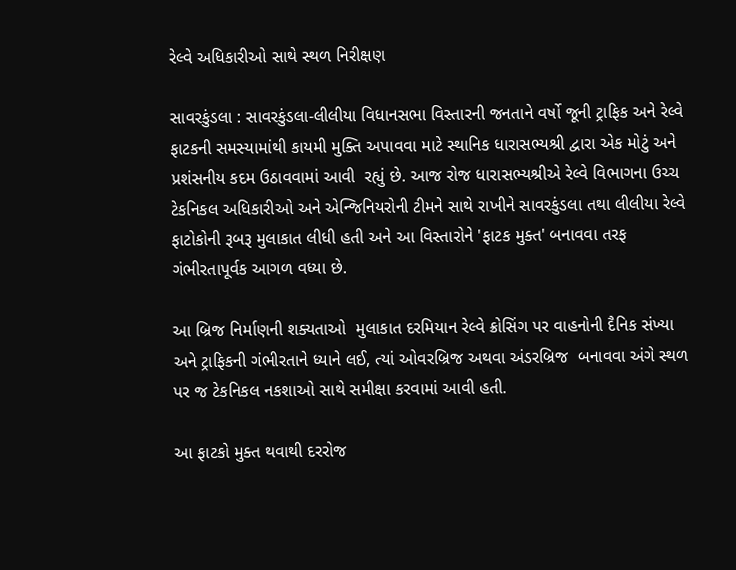રેલ્વે અધિકારીઓ સાથે સ્થળ નિરીક્ષણ

સાવરકુંડલા : સાવરકુંડલા-લીલીયા વિધાનસભા વિસ્તારની જનતાને વર્ષો જૂની ટ્રાફિક અને રેલ્વે ફાટકની સમસ્યામાંથી કાયમી મુક્તિ અપાવવા માટે સ્થાનિક ધારાસભ્યશ્રી દ્વારા એક મોટું અને પ્રશંસનીય કદમ ઉઠાવવામાં આવી  રહ્યું છે. આજ રોજ ધારાસભ્યશ્રીએ રેલ્વે વિભાગના ઉચ્ચ ટેકનિકલ અધિકારીઓ અને એન્જિનિયરોની ટીમને સાથે રાખીને સાવરકુંડલા તથા લીલીયા રેલ્વે ફાટોકોની રૂબરૂ મુલાકાત લીધી હતી અને આ વિસ્તારોને 'ફાટક મુક્ત' બનાવવા તરફ ગંભીરતાપૂર્વક આગળ વધ્યા છે.

આ બ્રિજ નિર્માણની શક્યતાઓ  મુલાકાત દરમિયાન રેલ્વે ક્રોસિંગ પર વાહનોની દૈનિક સંખ્યા અને ટ્રાફિકની ગંભીરતાને ધ્યાને લઈ, ત્યાં ઓવરબ્રિજ અથવા અંડરબ્રિજ  બનાવવા અંગે સ્થળ પર જ ટેકનિકલ નકશાઓ સાથે સમીક્ષા કરવામાં આવી હતી.

આ ફાટકો મુક્ત થવાથી દરરોજ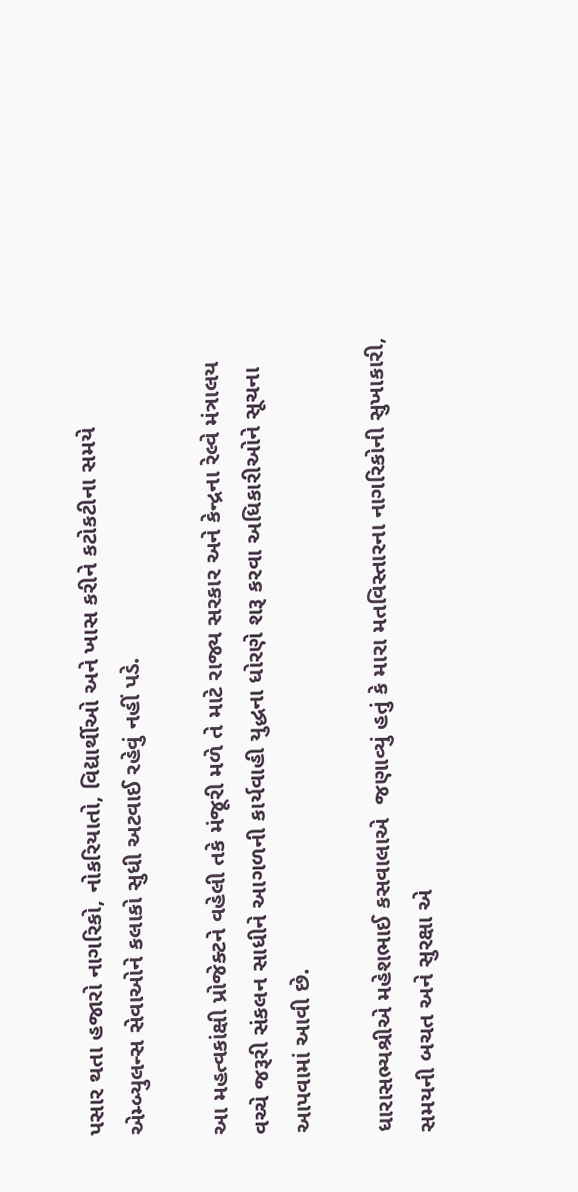પસાર થતા હજારો નાગરિકો, નોકરિયાતો, વિદ્યાર્થીઓ અને ખાસ કરીને કટોકટીના સમયે એમ્બ્યુલન્સ સેવાઓને કલાકો સુધી અટવાઈ રહેવું નહીં પડે.

આ મહત્વકાંક્ષી પ્રોજેક્ટને વહેલી તકે મંજૂરી મળે તે માટે રાજ્ય સરકાર અને કેન્દ્રના રેલ્વે મંત્રાલય વચ્ચે જરૂરી સંકલન સાધીને આગળની કાર્યવાહી યુદ્ધના ધોરણે શરૂ કરવા અધિકારીઓને સૂચના આપવામાં આવી છે.

ધારાસભ્યશ્રીએ મહેશભાઈ કસવાલાએ  જણાવ્યું હતું કે મારા મતવિસ્તારના નાગરિકોની સુખાકારી, સમયની બચત અને સુરક્ષા એ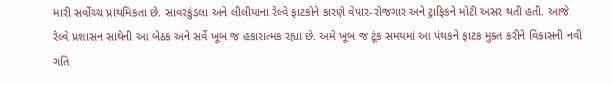મારી સર્વોચ્ચ પ્રાથમિકતા છે. સાવરકુંડલા અને લીલીયાના રેલ્વે ફાટકોને કારણે વેપાર-રોજગાર અને ટ્રાફિકને મોટી અસર થતી હતી. આજે રેલ્વે પ્રશાસન સાથેની આ બેઠક અને સર્વે ખૂબ જ હકારાત્મક રહ્યા છે. અમે ખૂબ જ ટૂંક સમયમાં આ પંથકને ફાટક મુક્ત કરીને વિકાસની નવી ગતિ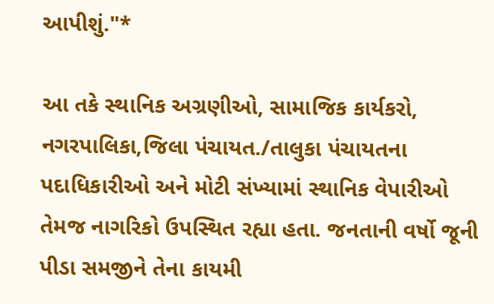આપીશું."*

આ તકે સ્થાનિક અગ્રણીઓ, સામાજિક કાર્યકરો, નગરપાલિકા,જિલા પંચાયત./તાલુકા પંચાયતના પદાધિકારીઓ અને મોટી સંખ્યામાં સ્થાનિક વેપારીઓ તેમજ નાગરિકો ઉપસ્થિત રહ્યા હતા. જનતાની વર્ષો જૂની પીડા સમજીને તેના કાયમી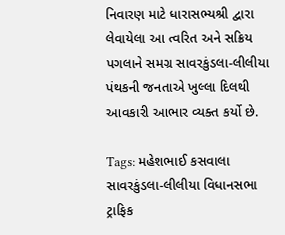નિવારણ માટે ધારાસભ્યશ્રી દ્વારા લેવાયેલા આ ત્વરિત અને સક્રિય પગલાને સમગ્ર સાવરકુંડલા-લીલીયા પંથકની જનતાએ ખુલ્લા દિલથી આવકારી આભાર વ્યક્ત કર્યો છે.

Tags: મહેશભાઈ કસવાલા સાવરકુંડલા-લીલીયા વિધાનસભા ટ્રાફિક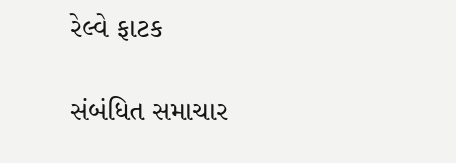રેલ્વે ફાટક

સંબંધિત સમાચાર